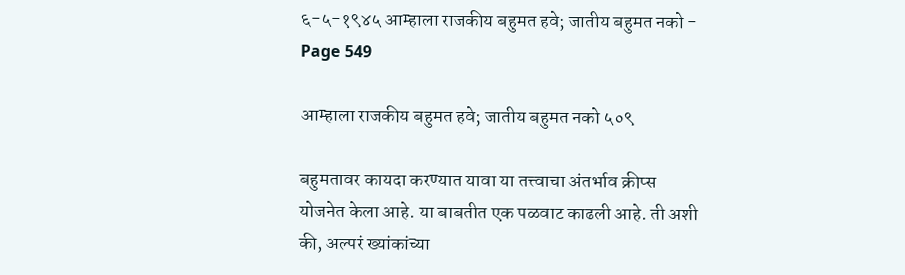६-५-१९४५ आम्हाला राजकीय बहुमत हवे; जातीय बहुमत नको - Page 549

आम्हाला राजकीय बहुमत हवे; जातीय बहुमत नको ५०९

बहुमतावर कायदा करण्यात यावा या तत्त्वाचा अंतर्भाव क्रीप्स योजनेत केला आहे. या बाबतीत एक पळवाट काढली आहे. ती अशी की, अल्परं ख्यांकांच्या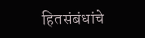हितसंबंधांचे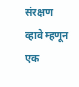संरक्षण व्हावे म्हणून एक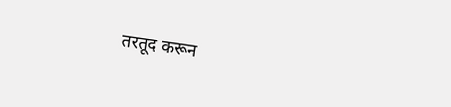तरतूद करून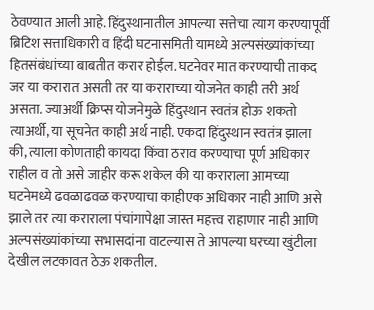ठेवण्यात आली आहे. हिंदुस्थानातील आपल्या सत्तेचा त्याग करण्यापूर्वी ब्रिटिश सत्ताधिकारी व हिंदी घटनासमिती यामध्ये अल्पसंख्यांकांच्या हितसंबंधांच्या बाबतीत करार होईल. घटनेवर मात करण्याची ताकद जर या करारात असती तर या कराराच्या योजनेत काही तरी अर्थ असता. ज्याअर्थी क्रिप्स योजनेमुळे हिंदुस्थान स्वतंत्र होऊ शकतो त्याअर्थी, या सूचनेत काही अर्थ नाही. एकदा हिंदुस्थान स्वतंत्र झाला की, त्याला कोणताही कायदा किंवा ठराव करण्याचा पूर्ण अधिकार राहील व तो असे जाहीर करू शकेल की या कराराला आमच्या घटनेमध्ये ढवळाढवळ करण्याचा काहीएक अधिकार नाही आणि असे झाले तर त्या कराराला पंचांगापेक्षा जास्त महत्त्व राहाणार नाही आणि अल्पसंख्यांकांच्या सभासदांना वाटल्यास ते आपल्या घरच्या खुंटीला देखील लटकावत ठेऊ शकतील.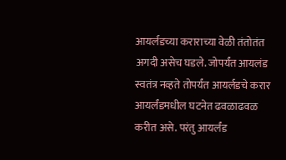आयर्लडच्या कराराच्या वेळी तंतोतंत अगदी असेच घडले. जोपर्यंत आयलंड स्वतंत्र नव्हते तोपर्यंत आयर्लडचे करार आयर्लंडमधील घटनेत ढवळाढवळ करीत असे. परंतु आयर्लंड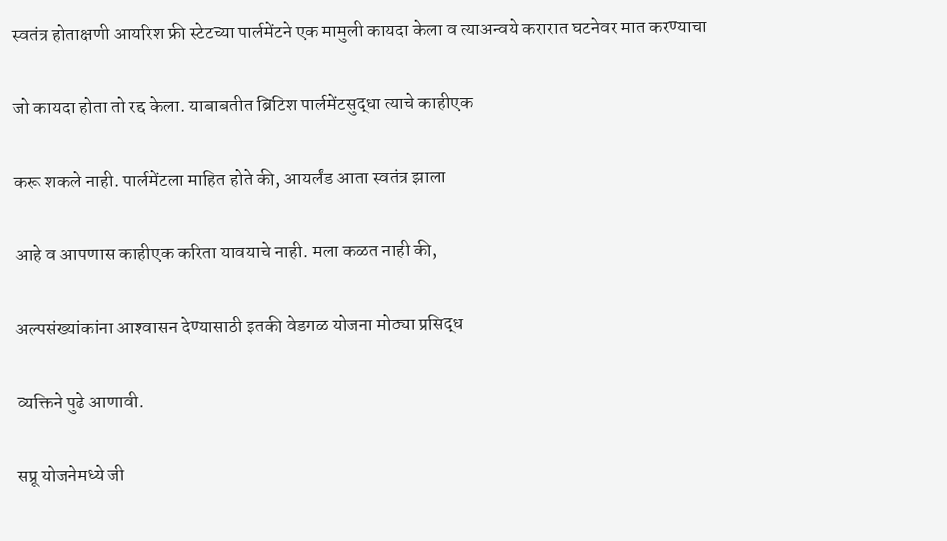स्वतंत्र होताक्षणी आयरिश फ्री स्टेटच्या पार्लमेंटने एक मामुली कायदा केला व त्याअन्वये करारात घटनेवर मात करण्याचा

जो कायदा होता तो रद्द केला. याबाबतीत ब्रिटिश पार्लमेंटसुद्धा त्याचे काहीएक

करू शकले नाही. पार्लमेंटला माहित होते की, आयर्लंड आता स्वतंत्र झाला

आहे व आपणास काहीएक करिता यावयाचे नाही. मला कळत नाही की,

अल्पसंख्यांकांना आश्‍वासन देण्यासाठी इतकी वेडगळ योजना मोठ्या प्रसिद्ध

व्यक्तिने पुढे आणावी.

सप्रू योजनेमध्ये जी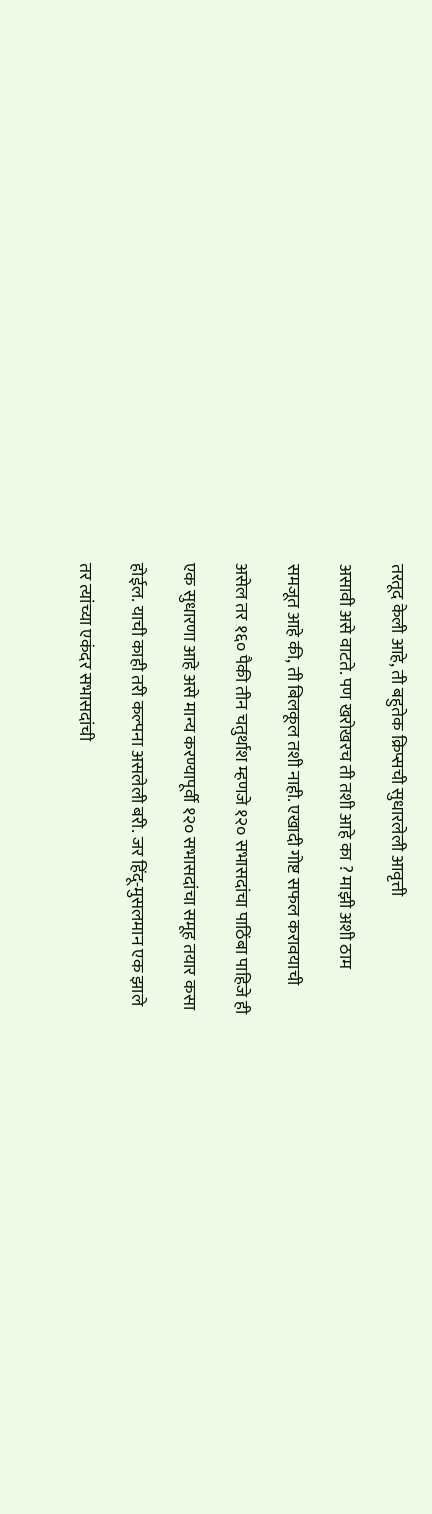तरतूद केली आहे, ती बहुतेक क्रिप्सची सुधारलेली आवृत्ती

असावी असे वाटते. पण खरोखरच ती तशी आहे का ? माझी अशी ठाम

समजूत आहे की, ती बिलकूल तशी नाही. एखादी गोष्ट सफल करावयाची

असेल तर १६० पैकी तीन चतुर्थाश म्हणजे १२० सभासदांचा पाठिंबा पाहिजे ही

एक सुधारणा आहे असे मान्य करण्यापूर्वी १२० सभासदांचा समूह तयार कसा

होईल. याची काही तरी कल्पना असलेली बरी. जर हिंदू-मुसलमान एक झाले

तर त्यांच्या एकंदर सभासदांची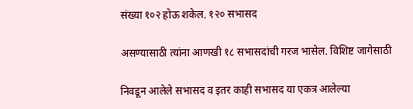संख्या १०२ होऊ शकेल. १२० सभासद

असण्यासाठी त्यांना आणखी १८ सभासदांची गरज भासेल. विशिष्ट जागेसाठी

निवडून आलेले सभासद व इतर काही सभासद या एकत्र आलेल्या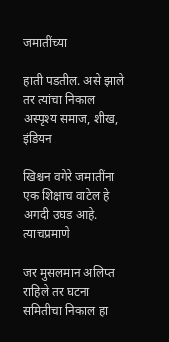जमातींच्या

हाती पडतील. असे झाले तर त्यांचा निकाल अस्पृश्य समाज, शीख, इंडियन

खिश्चन वगेरे जमातींना एक शिक्षाच वाटेल हे अगदी उघड आहे. त्याचप्रमाणे

जर मुसलमान अलिप्त राहिले तर घटना समितीचा निकाल हा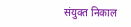संयुक्‍त निकाल